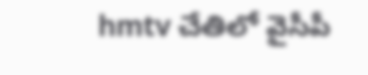hmtv చేతిలో వైసీపీ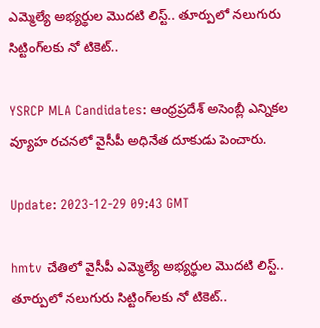ఎమ్మెల్యే అభ్యర్థుల మొదటి లిస్ట్‌.. తూర్పులో నలుగురు సిట్టింగ్‌లకు నో టికెట్‌..

YSRCP MLA Candidates: ఆంధ్రప్రదేశ్‌ అసెంబ్లీ ఎన్నికల వ్యూహ రచనలో వైసీపీ అధినేత దూకుడు పెంచారు.

Update: 2023-12-29 09:43 GMT

hmtv చేతిలో వైసీపీ ఎమ్మెల్యే అభ్యర్థుల మొదటి లిస్ట్‌.. తూర్పులో నలుగురు సిట్టింగ్‌లకు నో టికెట్‌..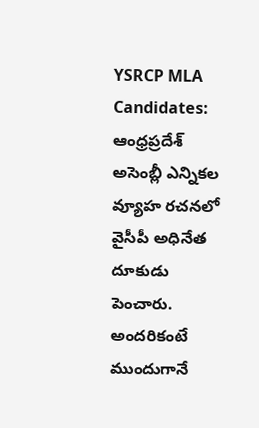YSRCP MLA Candidates: ఆంధ్రప్రదేశ్‌ అసెంబ్లీ ఎన్నికల వ్యూహ రచనలో వైసీపీ అధినేత దూకుడు పెంచారు. అందరికంటే ముందుగానే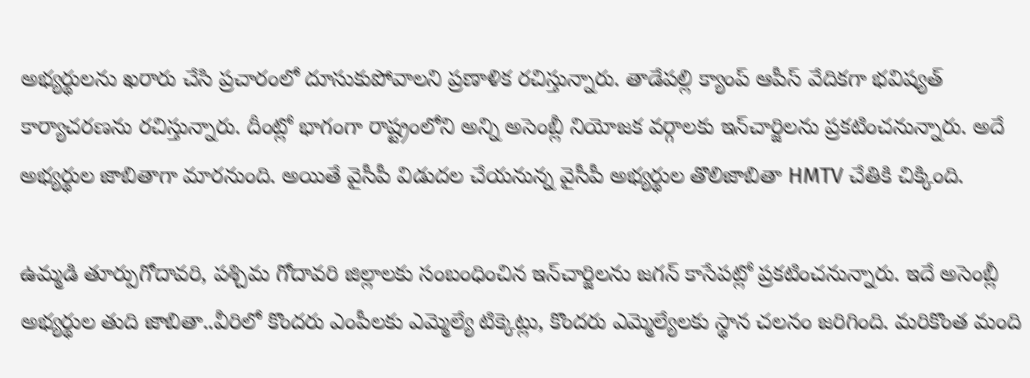అభ్యర్థులను ఖరారు చేసి ప్రచారంలో దూసుకుపోవాలని ప్రణాళిక రచిస్తున్నారు. తాడేపల్లి క్యాంప్‌ ఆపీస్‌ వేదికగా భవిష్యత్‌ కార్యాచరణను రచిస్తున్నారు. దీంట్లో భాగంగా రాష్ట్రంలోని అన్ని అసెంబ్లీ నియోజక వర్గాలకు ఇన్‌చార్జిలను ప్రకటించనున్నారు. అదే అభ్యర్థుల జాబితాగా మారనుంది. అయితే వైసీపీ విడుదల చేయనున్న వైసీపీ అభ్యర్థుల తొలిజాబితా HMTV చేతికి చిక్కింది.

ఉమ్మడి తూర్పుగోదావరి, పశ్చిమ గోదావరి జిల్లాలకు సంబంధించిన ఇన్‌చార్జిలను జగన్‌ కాసేపట్లో ప్రకటించనున్నారు. ఇదే అసెంబ్లీ అభ్యర్థుల తుది జాబితా..వీరిలో కొందరు ఎంపీలకు ఎమ్మెల్యే టిక్కెట్లు, కొందరు ఎమ్మెల్యేలకు స్థాన చలనం జరిగింది. మరికొంత మంది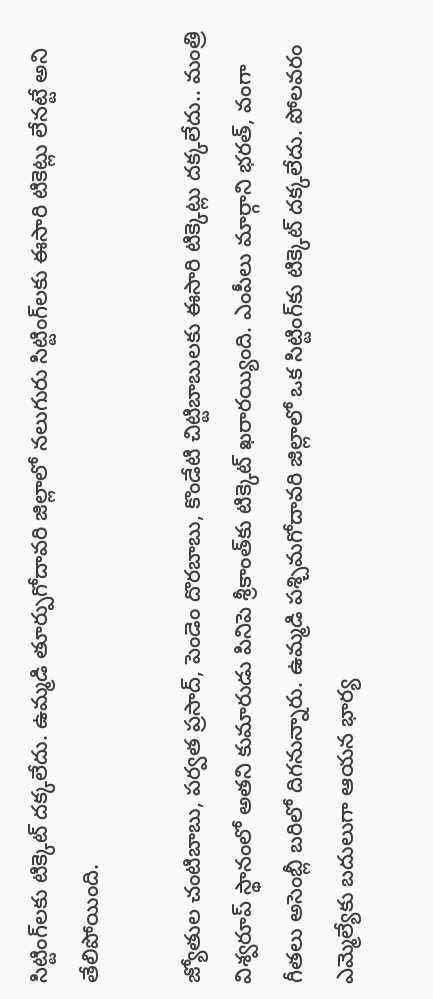సిట్టింగ్‌లకు టిక్కెట్‌ దక్కలేదు. ఉమ్మడి తూర్పుగోదావరి జిల్లాలో నలుగురు సిట్టింగ్‌లకు ఈసారి టికెట్లు లేనట్టే అని తేలిపోయింది.

జ్యోతుల చంటిబాబు, పర్వత ప్రసాద్‌, పెండెం దొరబాబు, కొండేటి చిట్టిబాబులకు ఈసారి టిక్కెట్లు దక్కలేదు.. మంత్రి విశ్వరూప్‌ స్థానంలో అతని కుమారుడు పినిపె శ్రీకాంత్‌కు టిక్కెట్‌ ఖరారయ్యింది. ఎంపీలు మార్గాని భరత్‌, వంగా గీతలు అసెంబ్లీ బరిలో దిగనున్నారు. ఉమ్మడి పశ్చిమగోదావరి జిల్లాలో ఒక సిట్టింగ్‌కు టిక్కెట్‌ దక్కలేదు. పోలవరం ఎమ్మెల్యేకు బదులుగా ఆయన భార్య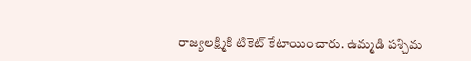రాజ్యలక్ష్మికి టికెట్‌ కేటాయించారు. ఉమ్మడి పశ్చిమ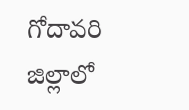గోదావరి జిల్లాలో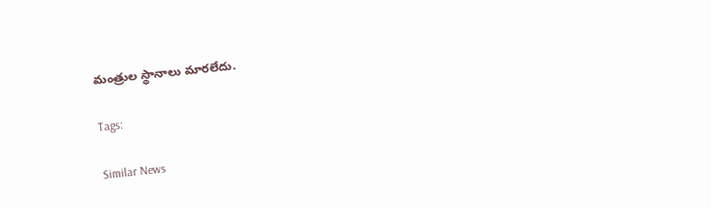మంత్రుల స్థానాలు మారలేదు.

Tags:

Similar News